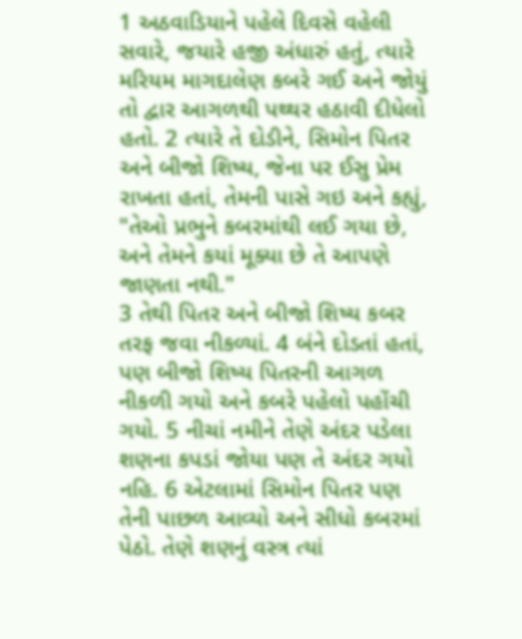1 અઠવાડિયાને પહેલે દિવસે વહેલી સવારે, જયારે હજી અંધારું હતું, ત્યારે મરિયમ માગદાલેણ કબરે ગઈ અને જોયું તો દ્વાર આગળથી પથ્થર હઠાવી દીધેલો હતો. 2 ત્યારે તે દોડીને, સિમોન પિતર અને બીજો શિષ્ય, જેના પર ઈસુ પ્રેમ રાખતા હતાં, તેમની પાસે ગઇ અને કહ્યું, "તેઓ પ્રભુને કબરમાંથી લઈ ગયા છે, અને તેમને કયાં મૂક્યા છે તે આપણે જાણતા નથી."
3 તેથી પિતર અને બીજો શિષ્ય કબર તરફ જવા નીકળ્યાં. 4 બંને દોડતાં હતાં, પણ બીજો શિષ્ય પિતરની આગળ નીકળી ગયો અને કબરે પહેલો પહોંચી ગયો. 5 નીચાં નમીને તેણે અંદર પડેલા શણના કપડાં જોયા પણ તે અંદર ગયો નહિ. 6 એટલામાં સિમોન પિતર પણ તેની પાછળ આવ્યો અને સીધો કબરમાં પેઠો. તેણે શણનું વસ્ત્ર ત્યાં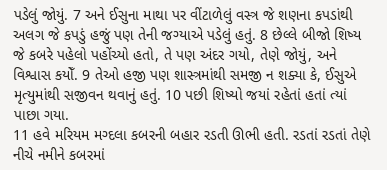પડેલું જોયું. 7 અને ઈસુના માથા પર વીંટાળેલું વસ્ત્ર જે શણના કપડાંથી અલગ જે કપડું હજું પણ તેની જગ્યાએ પડેલું હતું. 8 છેલ્લે બીજો શિષ્ય જે કબરે પહેલો પહોંચ્યો હતો, તે પણ અંદર ગયો, તેણે જોયું, અને વિશ્વાસ કયોઁ. 9 તેઓ હજી પણ શાસ્ત્રમાંથી સમજી ન શક્યા કે, ઈસુએ મૃત્યુમાંથી સજીવન થવાનું હતું. 10 પછી શિષ્યો જયાં રહેતાં હતાં ત્યાં પાછા ગયા.
11 હવે મરિયમ મગ્દલા કબરની બહાર રડતી ઊભી હતી. રડતાં રડતાં તેણે નીચે નમીને કબરમાં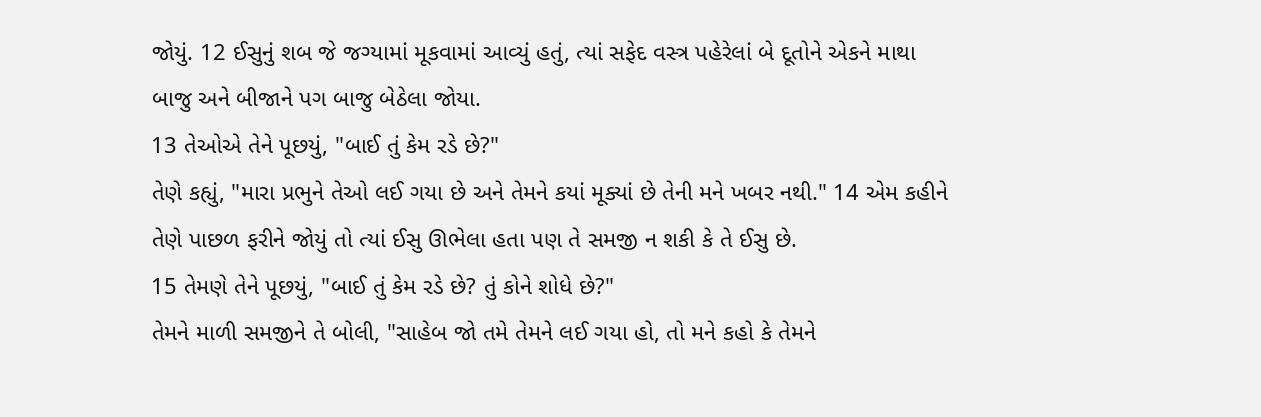જોયું. 12 ઈસુનું શબ જે જગ્યામાં મૂકવામાં આવ્યું હતું, ત્યાં સફેદ વસ્ત્ર પહેરેલાં બે દૂતોને એકને માથા બાજુ અને બીજાને પગ બાજુ બેઠેલા જોયા.
13 તેઓએ તેને પૂછયું, "બાઈ તું કેમ રડે છે?"
તેણે કહ્યું, "મારા પ્રભુને તેઓ લઈ ગયા છે અને તેમને કયાં મૂક્યાં છે તેની મને ખબર નથી." 14 એમ કહીને તેણે પાછળ ફરીને જોયું તો ત્યાં ઈસુ ઊભેલા હતા પણ તે સમજી ન શકી કે તે ઈસુ છે.
15 તેમણે તેને પૂછયું, "બાઈ તું કેમ રડે છે? તું કોને શોધે છે?"
તેમને માળી સમજીને તે બોલી, "સાહેબ જો તમે તેમને લઈ ગયા હો, તો મને કહો કે તેમને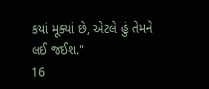કયાં મૂક્યાં છે, એટલે હું તેમને લઈ જઈશ."
16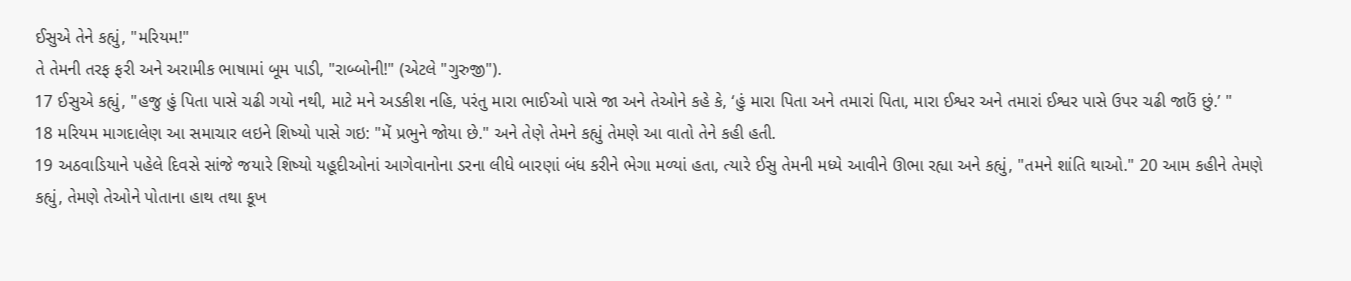ઈસુએ તેને કહ્યું, "મરિયમ!"
તે તેમની તરફ ફરી અને અરામીક ભાષામાં બૂમ પાડી, "રાબ્બોની!" (એટલે "ગુરુજી").
17 ઈસુએ કહ્યું, "હજુ હું પિતા પાસે ચઢી ગયો નથી, માટે મને અડકીશ નહિ, પરંતુ મારા ભાઈઓ પાસે જા અને તેઓને કહે કે, ‘હું મારા પિતા અને તમારાં પિતા, મારા ઈશ્વર અને તમારાં ઈશ્વર પાસે ઉપર ચઢી જાઉં છું.’ "
18 મરિયમ માગદાલેણ આ સમાચાર લઇને શિષ્યો પાસે ગઇ: "મેં પ્રભુને જોયા છે." અને તેણે તેમને કહ્યું તેમણે આ વાતો તેને કહી હતી.
19 અઠવાડિયાને પહેલે દિવસે સાંજે જયારે શિષ્યો યહૂદીઓનાં આગેવાનોના ડરના લીધે બારણાં બંધ કરીને ભેગા મળ્યાં હતા, ત્યારે ઈસુ તેમની મધ્યે આવીને ઊભા રહ્યા અને કહ્યું, "તમને શાંતિ થાઓ." 20 આમ કહીને તેમણે કહ્યું, તેમણે તેઓને પોતાના હાથ તથા કૂખ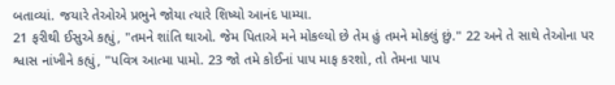બતાવ્યાં. જયારે તેઓએ પ્રભુને જોયા ત્યારે શિષ્યો આનંદ પામ્યા.
21 ફરીથી ઈસુએ કહ્યું, "તમને શાંતિ થાઓ. જેમ પિતાએ મને મોકલ્યો છે તેમ હું તમને મોકલું છું." 22 અને તે સાથે તેઓના પર શ્વાસ નાંખીને કહ્યું, "પવિત્ર આત્મા પામો. 23 જો તમે કોઈનાં પાપ માફ કરશો, તો તેમના પાપ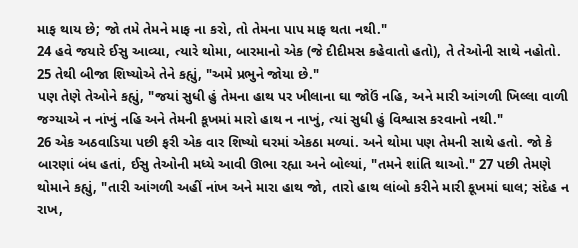માફ થાય છે; જો તમે તેમને માફ ના કરો, તો તેમના પાપ માફ થતા નથી."
24 હવે જયારે ઈસુ આવ્યા, ત્યારે થોમા, બારમાનો એક (જે દીદીમસ કહેવાતો હતો), તે તેઓની સાથે નહોતો. 25 તેથી બીજા શિષ્યોએ તેને કહ્યું, "અમે પ્રભુને જોયા છે."
પણ તેણે તેઓને કહ્યું, "જયાં સુધી હું તેમના હાથ પર ખીલાના ઘા જોઉં નહિ, અને મારી આંગળી ખિલ્લા વાળી જગ્યાએ ન નાંખું નહિ અને તેમની કૂખમાં મારો હાથ ન નાખું, ત્યાં સુધી હું વિશ્વાસ કરવાનો નથી."
26 એક અઠવાડિયા પછી ફરી એક વાર શિષ્યો ઘરમાં એકઠા મળ્યાં. અને થોમા પણ તેમની સાથે હતો. જો કે બારણાં બંધ હતાં, ઈસુ તેઓની મધ્યે આવી ઊભા રહ્યા અને બોલ્યાં, "તમને શાંતિ થાઓ." 27 પછી તેમણે થોમાને કહ્યું, "તારી આંગળી અહીં નાંખ અને મારા હાથ જો, તારો હાથ લાંબો કરીને મારી કૂખમાં ઘાલ; સંદેહ ન રાખ,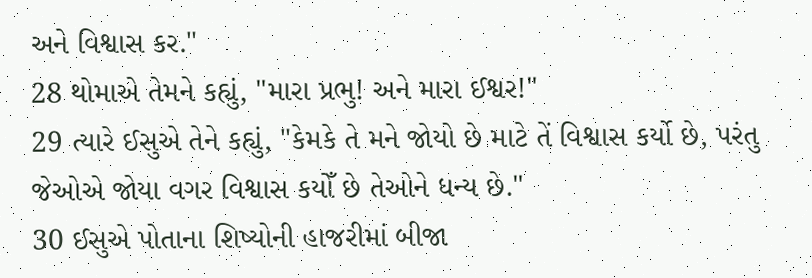અને વિશ્વાસ કર."
28 થોમાએ તેમને કહ્યું, "મારા પ્રભુ! અને મારા ઈશ્વર!"
29 ત્યારે ઈસુએ તેને કહ્યું, "કેમકે તે મને જોયો છે માટે તેં વિશ્વાસ કર્યો છે, પરંતુ જેઓએ જોયા વગર વિશ્વાસ કયોઁ છે તેઓને ધન્ય છે."
30 ઈસુએ પોતાના શિષ્યોની હાજરીમાં બીજા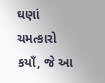ઘણાં ચમત્કારો કયાઁ, જે આ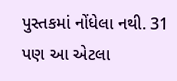પુસ્તકમાં નોંધેલા નથી. 31 પણ આ એટલા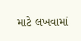માટે લખવામાં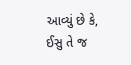આવ્યું છે કે, ઈસુ તે જ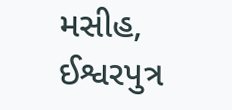મસીહ, ઈશ્વરપુત્ર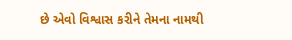છે એવો વિશ્વાસ કરીને તેમના નામથી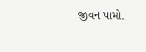જીવન પામો.